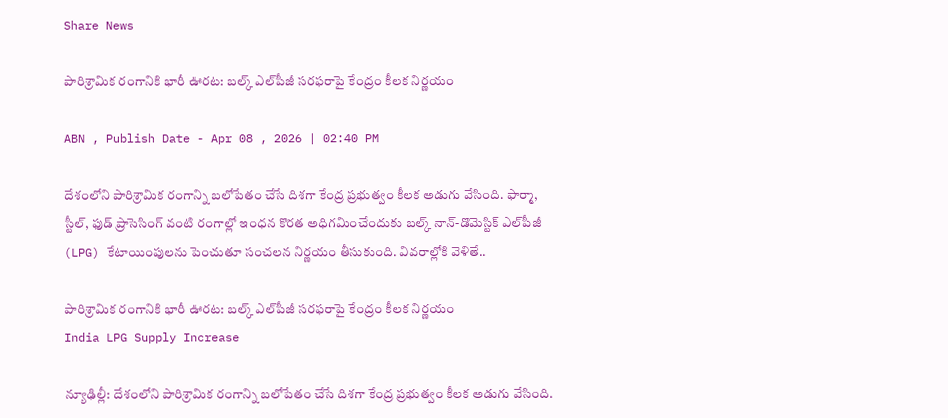Share News

పారిశ్రామిక రంగానికి భారీ ఊరట: బల్క్ ఎల్‌పీజీ సరఫరాపై కేంద్రం కీలక నిర్ణయం

ABN , Publish Date - Apr 08 , 2026 | 02:40 PM

దేశంలోని పారిశ్రామిక రంగాన్ని బలోపేతం చేసే దిశగా కేంద్ర ప్రభుత్వం కీలక అడుగు వేసింది. ఫార్మా, స్టీల్, ఫుడ్ ప్రాసెసింగ్ వంటి రంగాల్లో ఇంధన కొరత అధిగమించేందుకు బల్క్ నాన్-డొమెస్టిక్ ఎల్‌పీజీ (LPG) కేటాయింపులను పెంచుతూ సంచలన నిర్ణయం తీసుకుంది. వివరాల్లోకి వెళితే..

పారిశ్రామిక రంగానికి భారీ ఊరట: బల్క్ ఎల్‌పీజీ సరఫరాపై కేంద్రం కీలక నిర్ణయం
India LPG Supply Increase

న్యూఢిల్లీ: దేశంలోని పారిశ్రామిక రంగాన్ని బలోపేతం చేసే దిశగా కేంద్ర ప్రభుత్వం కీలక అడుగు వేసింది.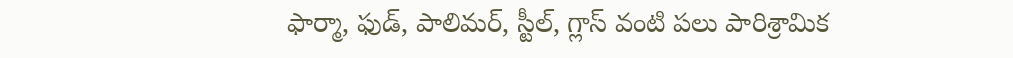ఫార్మా, ఫుడ్, పాలిమర్, స్టీల్, గ్లాస్ వంటి పలు పారిశ్రామిక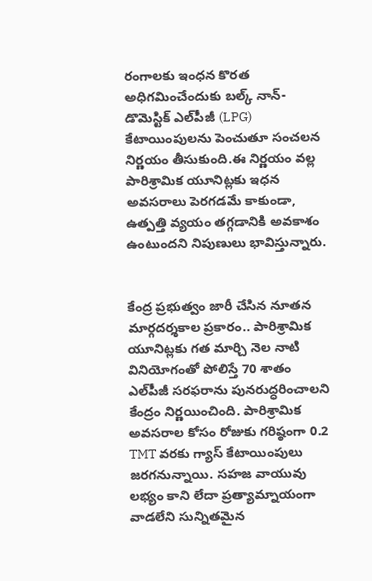రంగాలకు ఇంధన కొరత అధిగమించేందుకు బల్క్ నాన్-డొమెస్టిక్ ఎల్‌పీజీ (LPG) కేటాయింపులను పెంచుతూ సంచలన నిర్ణయం తీసుకుంది.ఈ నిర్ణయం వల్ల పారిశ్రామిక యూనిట్లకు ఇధన అవసరాలు పెరగడమే కాకుండా, ఉత్పత్తి వ్యయం తగ్గడానికి అవకాశం ఉంటుందని నిపుణులు భావిస్తున్నారు.


కేంద్ర ప్రభుత్వం జారీ చేసిన నూతన మార్గదర్శకాల ప్రకారం.. పారిశ్రామిక యూనిట్లకు గత మార్చి నెల నాటి వినియోగంతో పోలిస్తే 70 శాతం ఎల్‌పీజీ సరఫరాను పునరుద్ధరించాలని కేంద్రం నిర్ణయించింది. పారిశ్రామిక అవసరాల కోసం రోజుకు గరిష్ఠంగా 0.2 TMT వరకు గ్యాస్ కేటాయింపులు జరగనున్నాయి. సహజ వాయువు లభ్యం కాని లేదా ప్రత్యామ్నాయంగా వాడలేని సున్నితమైన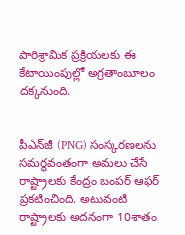పారిశ్రామిక ప్రక్రియలకు ఈ కేటాయింపుల్లో అగ్రతాంబూలం దక్కనుంది.


పీఎన్‌జీ (PNG) సంస్కరణలను సమర్థవంతంగా అమలు చేసే రాష్ట్రాలకు కేంద్రం బంపర్ ఆఫర్ ప్రకటించింది. అటువంటి రాష్ట్రాలకు అదనంగా 10శాతం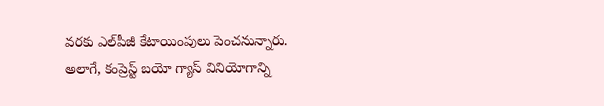వరకు ఎల్‌పీజీ కేటాయింపులు పెంచనున్నారు. అలాగే, కంప్రెస్ట్ బయో గ్యాస్ వినియోగాన్ని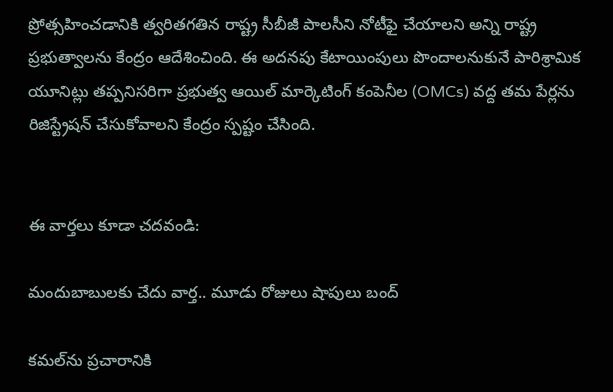ప్రోత్సహించడానికి త్వరితగతిన రాష్ట్ర సీబీజీ పాలసీని నోటీఫై చేయాలని అన్ని రాష్ట్ర ప్రభుత్వాలను కేంద్రం ఆదేశించింది. ఈ అదనపు కేటాయింపులు పొందాలనుకునే పారిశ్రామిక యూనిట్లు తప్పనిసరిగా ప్రభుత్వ ఆయిల్ మార్కెటింగ్ కంపెనీల (OMCs) వద్ద తమ పేర్లను రిజిస్ట్రేషన్ చేసుకోవాలని కేంద్రం స్పష్టం చేసింది.


ఈ వార్తలు కూడా చదవండి:

మందుబాబులకు చేదు వార్త.. మూడు రోజులు షాపులు బంద్

కమల్‌ను ప్రచారానికి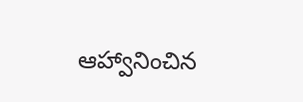ఆహ్వానించిన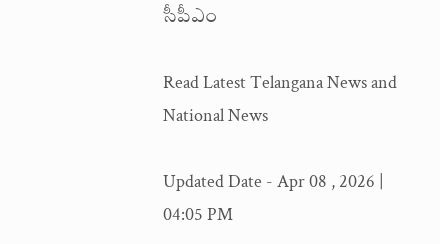సీపీఎం

Read Latest Telangana News and National News

Updated Date - Apr 08 , 2026 | 04:05 PM